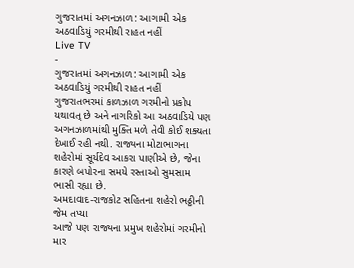ગુજરાતમાં અગનઝાળ: આગામી એક અઠવાડિયું ગરમીથી રાહત નહીં
Live TV
-
ગુજરાતમાં અગનઝાળ: આગામી એક અઠવાડિયું ગરમીથી રાહત નહીં
ગુજરાતભરમાં કાળઝાળ ગરમીનો પ્રકોપ યથાવત્ છે અને નાગરિકો આ અઠવાડિયે પણ અગનઝાળમાંથી મુક્તિ મળે તેવી કોઈ શક્યતા દેખાઈ રહી નથી. રાજ્યના મોટાભાગના શહેરોમાં સૂર્યદેવ આકરા પાણીએ છે, જેના કારણે બપોરના સમયે રસ્તાઓ સુમસામ ભાસી રહ્યા છે.
અમદાવાદ-રાજકોટ સહિતના શહેરો ભઠ્ઠીની જેમ તપ્યા
આજે પણ રાજ્યના પ્રમુખ શહેરોમાં ગરમીનો માર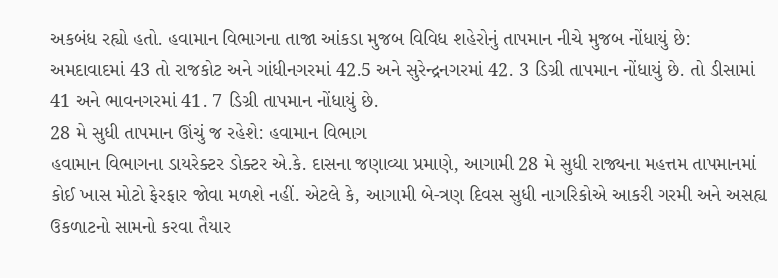અકબંધ રહ્યો હતો. હવામાન વિભાગના તાજા આંકડા મુજબ વિવિધ શહેરોનું તાપમાન નીચે મુજબ નોંધાયું છે:
અમદાવાદમાં 43 તો રાજકોટ અને ગાંધીનગરમાં 42.5 અને સુરેન્દ્રનગરમાં 42. 3 ડિગ્રી તાપમાન નોંધાયું છે. તો ડીસામાં 41 અને ભાવનગરમાં 41. 7 ડિગ્રી તાપમાન નોંધાયું છે.
28 મે સુધી તાપમાન ઊંચું જ રહેશે: હવામાન વિભાગ
હવામાન વિભાગના ડાયરેક્ટર ડોક્ટર એ.કે. દાસના જણાવ્યા પ્રમાણે, આગામી 28 મે સુધી રાજ્યના મહત્તમ તાપમાનમાં કોઈ ખાસ મોટો ફેરફાર જોવા મળશે નહીં. એટલે કે, આગામી બે-ત્રણ દિવસ સુધી નાગરિકોએ આકરી ગરમી અને અસહ્ય ઉકળાટનો સામનો કરવા તૈયાર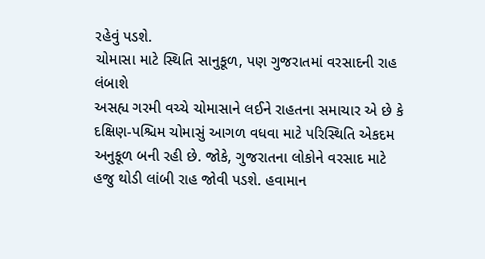રહેવું પડશે.
ચોમાસા માટે સ્થિતિ સાનુકૂળ, પણ ગુજરાતમાં વરસાદની રાહ લંબાશે
અસહ્ય ગરમી વચ્ચે ચોમાસાને લઈને રાહતના સમાચાર એ છે કે દક્ષિણ-પશ્ચિમ ચોમાસું આગળ વધવા માટે પરિસ્થિતિ એકદમ અનુકૂળ બની રહી છે. જોકે, ગુજરાતના લોકોને વરસાદ માટે હજુ થોડી લાંબી રાહ જોવી પડશે. હવામાન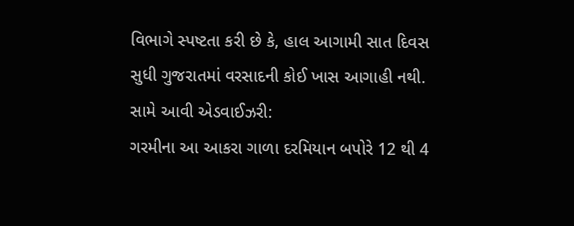વિભાગે સ્પષ્ટતા કરી છે કે, હાલ આગામી સાત દિવસ સુધી ગુજરાતમાં વરસાદની કોઈ ખાસ આગાહી નથી.
સામે આવી એડવાઈઝરી:
ગરમીના આ આકરા ગાળા દરમિયાન બપોરે 12 થી 4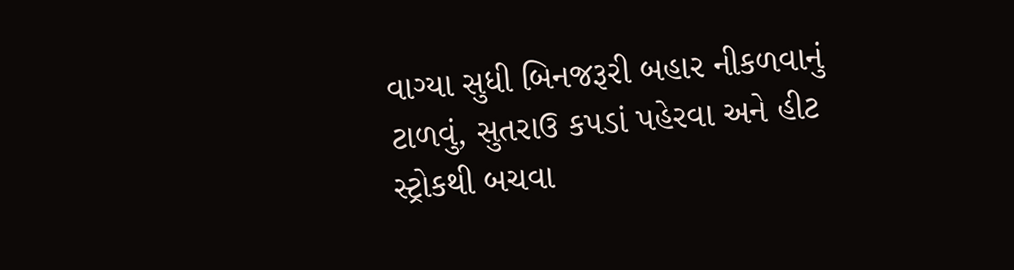વાગ્યા સુધી બિનજરૂરી બહાર નીકળવાનું ટાળવું, સુતરાઉ કપડાં પહેરવા અને હીટ સ્ટ્રોકથી બચવા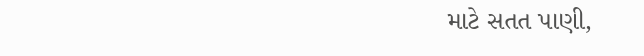માટે સતત પાણી,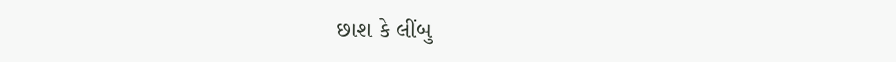છાશ કે લીંબુ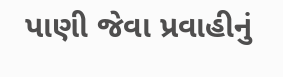પાણી જેવા પ્રવાહીનું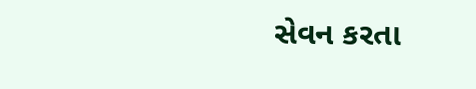સેવન કરતા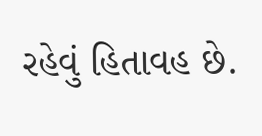રહેવું હિતાવહ છે.